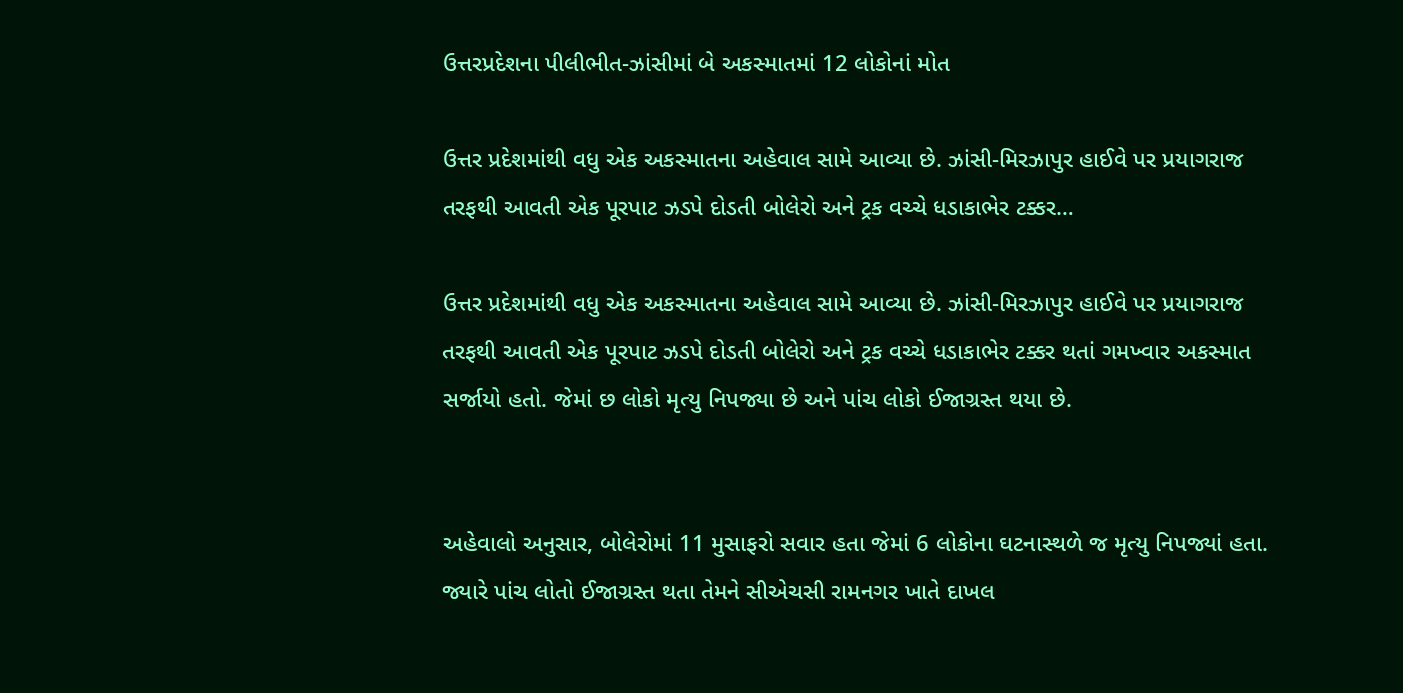ઉત્તરપ્રદેશના પીલીભીત-ઝાંસીમાં બે અકસ્માતમાં 12 લોકોનાં મોત

ઉત્તર પ્રદેશમાંથી વધુ એક અકસ્માતના અહેવાલ સામે આવ્યા છે. ઝાંસી-મિરઝાપુર હાઈવે પર પ્રયાગરાજ તરફથી આવતી એક પૂરપાટ ઝડપે દોડતી બોલેરો અને ટ્રક વચ્ચે ધડાકાભેર ટક્કર…

ઉત્તર પ્રદેશમાંથી વધુ એક અકસ્માતના અહેવાલ સામે આવ્યા છે. ઝાંસી-મિરઝાપુર હાઈવે પર પ્રયાગરાજ તરફથી આવતી એક પૂરપાટ ઝડપે દોડતી બોલેરો અને ટ્રક વચ્ચે ધડાકાભેર ટક્કર થતાં ગમખ્વાર અકસ્માત સર્જાયો હતો. જેમાં છ લોકો મૃત્યુ નિપજ્યા છે અને પાંચ લોકો ઈજાગ્રસ્ત થયા છે.


અહેવાલો અનુસાર, બોલેરોમાં 11 મુસાફરો સવાર હતા જેમાં 6 લોકોના ઘટનાસ્થળે જ મૃત્યુ નિપજ્યાં હતા. જ્યારે પાંચ લોતો ઈજાગ્રસ્ત થતા તેમને સીએચસી રામનગર ખાતે દાખલ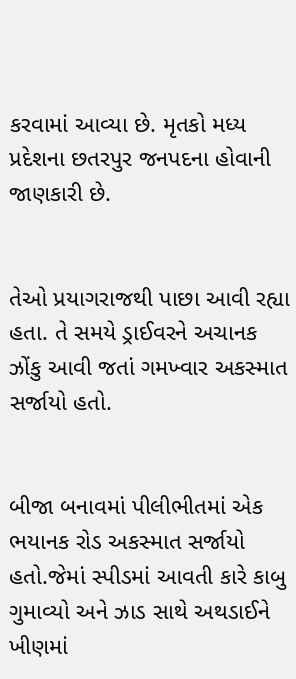કરવામાં આવ્યા છે. મૃતકો મધ્ય પ્રદેશના છતરપુર જનપદના હોવાની જાણકારી છે.


તેઓ પ્રયાગરાજથી પાછા આવી રહ્યા હતા. તે સમયે ડ્રાઈવરને અચાનક ઝોંકુ આવી જતાં ગમખ્વાર અકસ્માત સર્જાયો હતો.


બીજા બનાવમાં પીલીભીતમાં એક ભયાનક રોડ અકસ્માત સર્જાયો હતો.જેમાં સ્પીડમાં આવતી કારે કાબુ ગુમાવ્યો અને ઝાડ સાથે અથડાઈને ખીણમાં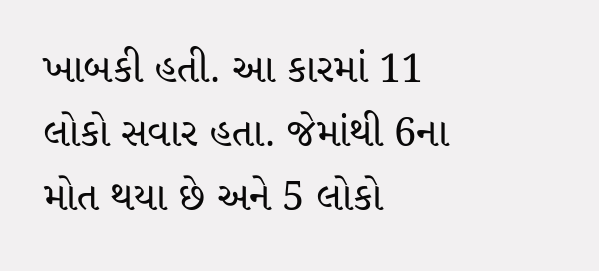ખાબકી હતી. આ કારમાં 11 લોકો સવાર હતા. જેમાંથી 6ના મોત થયા છે અને 5 લોકો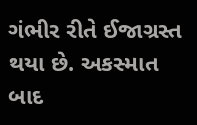ગંભીર રીતે ઈજાગ્રસ્ત થયા છે. અકસ્માત બાદ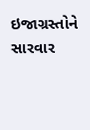ઇજાગ્રસ્તોને સારવાર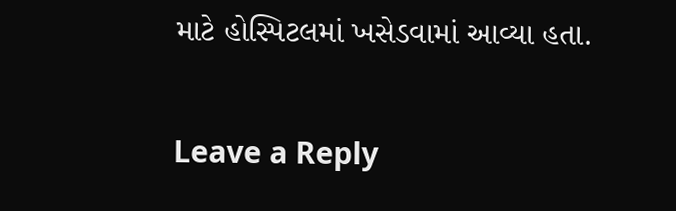માટે હોસ્પિટલમાં ખસેડવામાં આવ્યા હતા.

Leave a Reply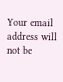Your email address will not be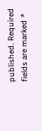published. Required fields are marked *